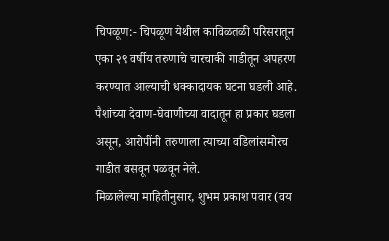चिपळूण:- चिपळूण येथील काविळतळी परिसरातून एका २९ वर्षीय तरुणाचे चारचाकी गाडीतून अपहरण करण्यात आल्याची धक्कादायक घटना घडली आहे. पैशांच्या देवाण-घेवाणीच्या वादातून हा प्रकार घडला असून, आरोपींनी तरुणाला त्याच्या वडिलांसमोरच गाडीत बसवून पळवून नेले.
मिळालेल्या माहितीनुसार, शुभम प्रकाश पवार (वय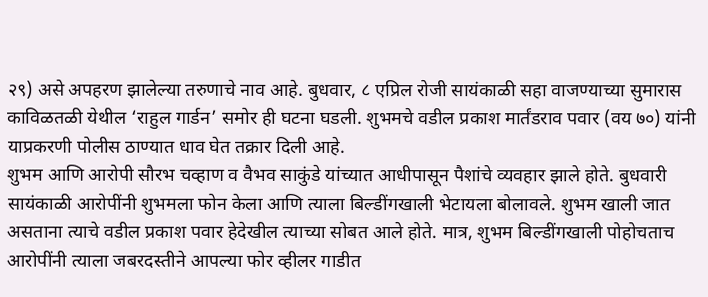२९) असे अपहरण झालेल्या तरुणाचे नाव आहे. बुधवार, ८ एप्रिल रोजी सायंकाळी सहा वाजण्याच्या सुमारास काविळतळी येथील ‘राहुल गार्डन’ समोर ही घटना घडली. शुभमचे वडील प्रकाश मार्तंडराव पवार (वय ७०) यांनी याप्रकरणी पोलीस ठाण्यात धाव घेत तक्रार दिली आहे.
शुभम आणि आरोपी सौरभ चव्हाण व वैभव साकुंडे यांच्यात आधीपासून पैशांचे व्यवहार झाले होते. बुधवारी सायंकाळी आरोपींनी शुभमला फोन केला आणि त्याला बिल्डींगखाली भेटायला बोलावले. शुभम खाली जात असताना त्याचे वडील प्रकाश पवार हेदेखील त्याच्या सोबत आले होते. मात्र, शुभम बिल्डींगखाली पोहोचताच आरोपींनी त्याला जबरदस्तीने आपल्या फोर व्हीलर गाडीत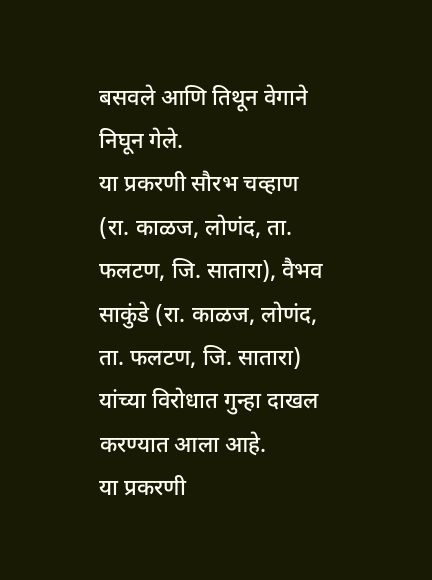बसवले आणि तिथून वेगाने निघून गेले.
या प्रकरणी सौरभ चव्हाण (रा. काळज, लोणंद, ता. फलटण, जि. सातारा), वैभव साकुंडे (रा. काळज, लोणंद, ता. फलटण, जि. सातारा) यांच्या विरोधात गुन्हा दाखल करण्यात आला आहे.
या प्रकरणी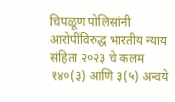चिपळूण पोलिसांनी आरोपींविरुद्ध भारतीय न्याय संहिता २०२३ चे कलम १४०(३) आणि ३(५) अन्वये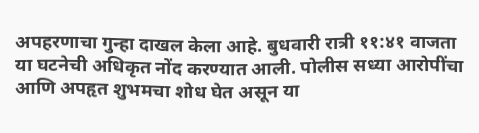अपहरणाचा गुन्हा दाखल केला आहे. बुधवारी रात्री ११:४१ वाजता या घटनेची अधिकृत नोंद करण्यात आली. पोलीस सध्या आरोपींचा आणि अपहृत शुभमचा शोध घेत असून या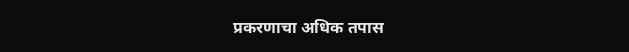प्रकरणाचा अधिक तपास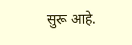सुरू आहे.